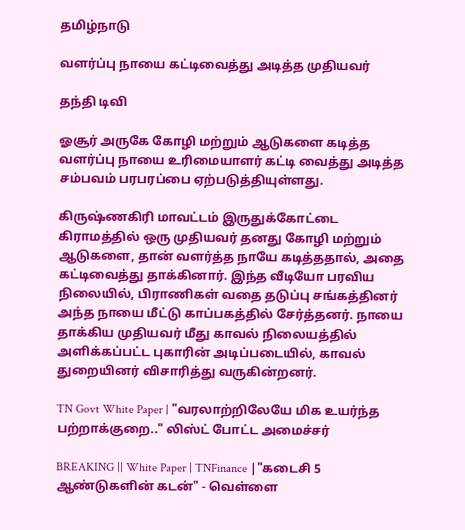தமிழ்நாடு

வளர்ப்பு நாயை கட்டிவைத்து அடித்த முதியவர்

தந்தி டிவி

ஓசூர் அருகே கோழி மற்றும் ஆடுகளை கடித்த வளர்ப்பு நாயை உரிமையாளர் கட்டி வைத்து அடித்த சம்பவம் பரபரப்பை ஏற்படுத்தியுள்ளது.

கிருஷ்ணகிரி மாவட்டம் இருதுக்கோட்டை கிராமத்தில் ஒரு முதியவர் தனது கோழி மற்றும் ஆடுகளை, தான் வளர்த்த நாயே கடித்ததால், அதை கட்டிவைத்து தாக்கினார். இந்த வீடியோ பரவிய நிலையில், பிராணிகள் வதை தடுப்பு சங்கத்தினர் அந்த நாயை மீட்டு காப்பகத்தில் சேர்த்தனர். நாயை தாக்கிய முதியவர் மீது காவல் நிலையத்தில் அளிக்கப்பட்ட புகாரின் அடிப்படையில், காவல் துறையினர் விசாரித்து வருகின்றனர்.

TN Govt White Paper | "வரலாற்றிலேயே மிக உயர்ந்த பற்றாக்குறை.." லிஸ்ட் போட்ட அமைச்சர்

BREAKING || White Paper | TNFinance |"கடைசி 5 ஆண்டுகளின் கடன்" - வெள்ளை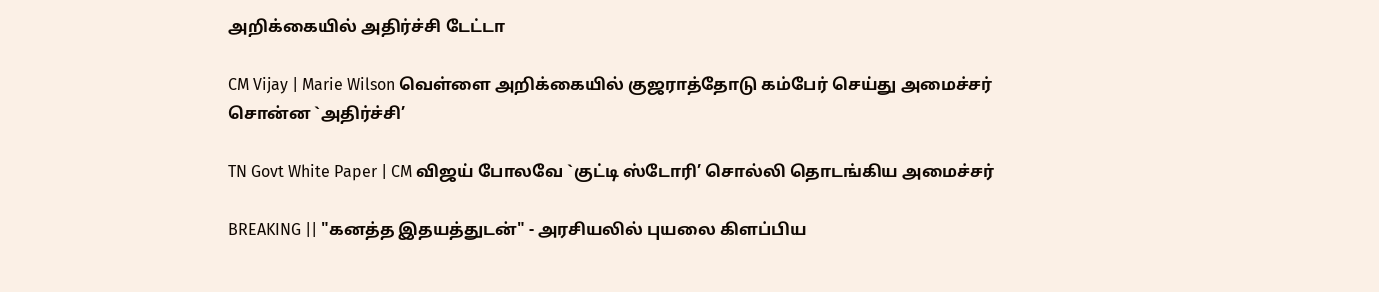அறிக்கையில் அதிர்ச்சி டேட்டா

CM Vijay | Marie Wilson வெள்ளை அறிக்கையில் குஜராத்தோடு கம்பேர் செய்து அமைச்சர் சொன்ன `அதிர்ச்சி’

TN Govt White Paper | CM விஜய் போலவே `குட்டி ஸ்டோரி’ சொல்லி தொடங்கிய அமைச்சர்

BREAKING || "கனத்த இதயத்துடன்" - அரசியலில் புயலை கிளப்பிய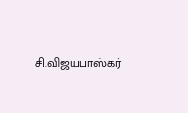சி.விஜயபாஸ்கர்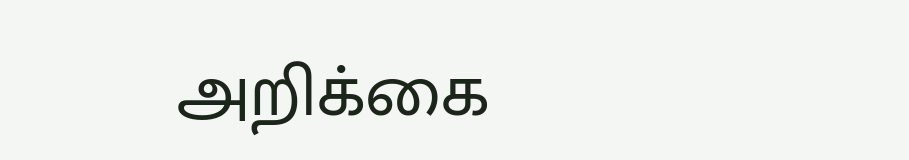அறிக்கை